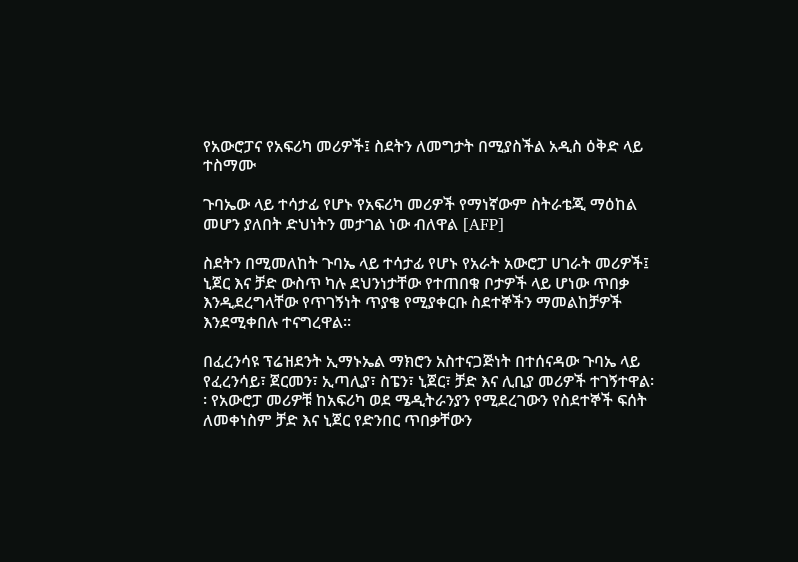የአውሮፓና የአፍሪካ መሪዎች፤ ስደትን ለመግታት በሚያስችል አዲስ ዕቅድ ላይ ተስማሙ

ጉባኤው ላይ ተሳታፊ የሆኑ የአፍሪካ መሪዎች የማነኛውም ስትራቴጂ ማዕከል መሆን ያለበት ድህነትን መታገል ነው ብለዋል [AFP]

ስደትን በሚመለከት ጉባኤ ላይ ተሳታፊ የሆኑ የአራት አውሮፓ ሀገራት መሪዎች፤ ኒጀር እና ቻድ ውስጥ ካሉ ደህንነታቸው የተጠበቁ ቦታዎች ላይ ሆነው ጥበቃ እንዲደረግላቸው የጥገኝነት ጥያቄ የሚያቀርቡ ስደተኞችን ማመልከቻዎች እንደሚቀበሉ ተናግረዋል፡፡

በፈረንሳዩ ፕሬዝደንት ኢማኑኤል ማክሮን አስተናጋጅነት በተሰናዳው ጉባኤ ላይ የፈረንሳይ፣ ጀርመን፣ ኢጣሊያ፣ ስፔን፣ ኒጀር፣ ቻድ እና ሊቢያ መሪዎች ተገኝተዋል፡፡ የአውሮፓ መሪዎቹ ከአፍሪካ ወደ ሜዲትራንያን የሚደረገውን የስደተኞች ፍሰት ለመቀነስም ቻድ እና ኒጀር የድንበር ጥበቃቸውን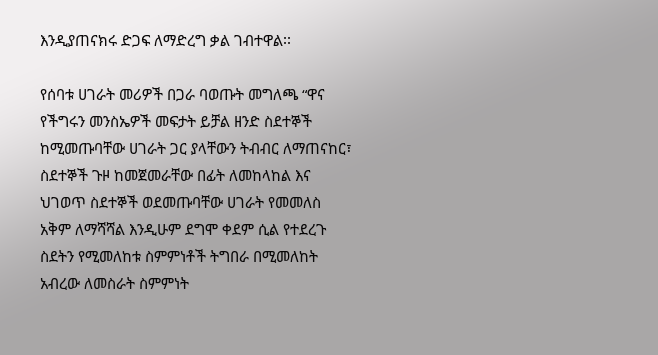እንዲያጠናክሩ ድጋፍ ለማድረግ ቃል ገብተዋል፡፡

የሰባቱ ሀገራት መሪዎች በጋራ ባወጡት መግለጫ “ዋና የችግሩን መንስኤዎች መፍታት ይቻል ዘንድ ስደተኞች ከሚመጡባቸው ሀገራት ጋር ያላቸውን ትብብር ለማጠናከር፣ ስደተኞች ጉዞ ከመጀመራቸው በፊት ለመከላከል እና ህገወጥ ስደተኞች ወደመጡባቸው ሀገራት የመመለስ አቅም ለማሻሻል እንዲሁም ደግሞ ቀደም ሲል የተደረጉ ስደትን የሚመለከቱ ስምምነቶች ትግበራ በሚመለከት አብረው ለመስራት ስምምነት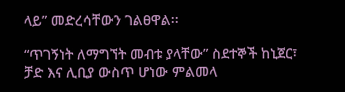ላይ” መድረሳቸውን ገልፀዋል፡፡

“ጥገኝነት ለማግኘት መብቱ ያላቸው” ስደተኞች ከኒጀር፣ ቻድ እና ሊቢያ ውስጥ ሆነው ምልመላ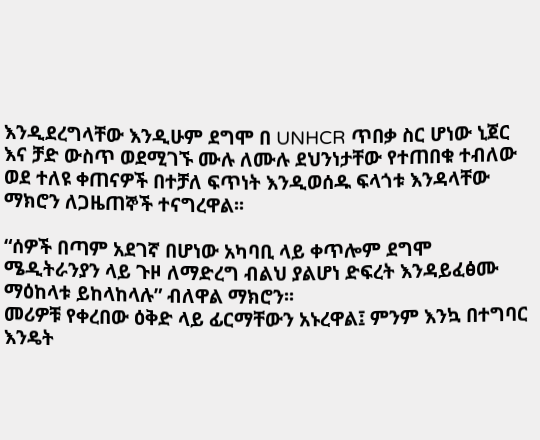እንዲደረግላቸው እንዲሁም ደግሞ በ UNHCR ጥበቃ ስር ሆነው ኒጀር እና ቻድ ውስጥ ወደሚገኙ ሙሉ ለሙሉ ደህንነታቸው የተጠበቁ ተብለው ወደ ተለዩ ቀጠናዎች በተቻለ ፍጥነት እንዲወሰዱ ፍላጎቱ እንዳላቸው ማክሮን ለጋዜጠኞች ተናግረዋል፡፡

“ሰዎች በጣም አደገኛ በሆነው አካባቢ ላይ ቀጥሎም ደግሞ ሜዲትራንያን ላይ ጉዞ ለማድረግ ብልህ ያልሆነ ድፍረት እንዳይፈፅሙ ማዕከላቱ ይከላከላሉ” ብለዋል ማክሮን፡፡
መሪዎቹ የቀረበው ዕቅድ ላይ ፊርማቸውን አኑረዋል፤ ምንም እንኳ በተግባር እንዴት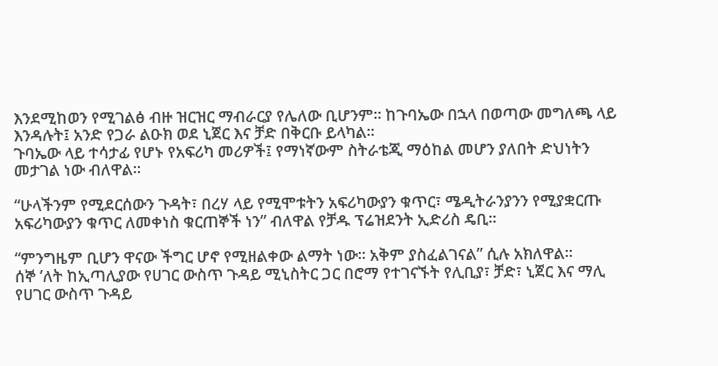እንደሚከወን የሚገልፅ ብዙ ዝርዝር ማብራርያ የሌለው ቢሆንም፡፡ ከጉባኤው በኋላ በወጣው መግለጫ ላይ እንዳሉት፤ አንድ የጋራ ልዑክ ወደ ኒጀር እና ቻድ በቅርቡ ይላካል፡፡
ጉባኤው ላይ ተሳታፊ የሆኑ የአፍሪካ መሪዎች፤ የማነኛውም ስትራቴጂ ማዕከል መሆን ያለበት ድህነትን መታገል ነው ብለዋል፡፡

“ሁላችንም የሚደርሰውን ጉዳት፣ በረሃ ላይ የሚሞቱትን አፍሪካውያን ቁጥር፣ ሜዲትራንያንን የሚያቋርጡ አፍሪካውያን ቁጥር ለመቀነስ ቁርጠኞች ነን” ብለዋል የቻዱ ፕሬዝደንት ኢድሪስ ዴቢ፡፡

“ምንግዜም ቢሆን ዋናው ችግር ሆኖ የሚዘልቀው ልማት ነው፡፡ አቅም ያስፈልገናል” ሲሉ አክለዋል፡፡
ሰኞ ’ለት ከኢጣሊያው የሀገር ውስጥ ጉዳይ ሚኒስትር ጋር በሮማ የተገናኙት የሊቢያ፣ ቻድ፣ ኒጀር እና ማሊ የሀገር ውስጥ ጉዳይ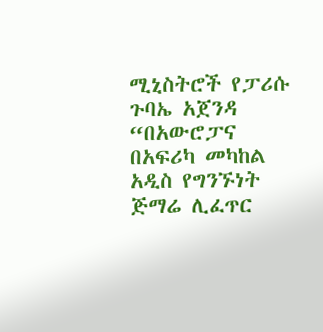ሚኒስትሮች የፓሪሱ ጉባኤ አጀንዳ “በአውሮፓና በአፍሪካ መካከል አዲስ የግንኙነት ጅማሬ ሊፈጥር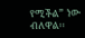የሚችል” ነው ብለዋል፡፡